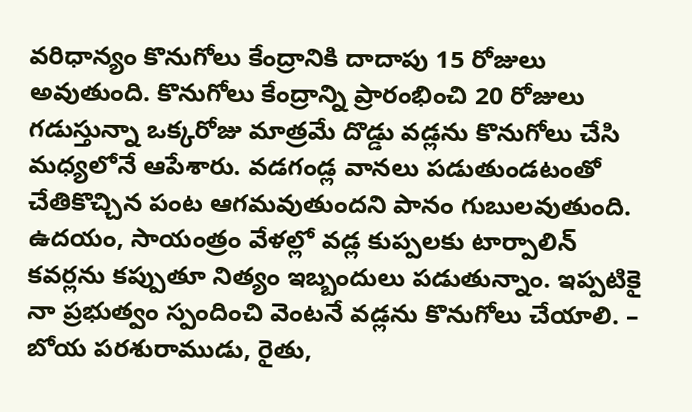వరిధాన్యం కొనుగోలు కేంద్రానికి దాదాపు 15 రోజులు అవుతుంది. కొనుగోలు కేంద్రాన్ని ప్రారంభించి 20 రోజులు గడుస్తున్నా ఒక్కరోజు మాత్రమే దొడ్డు వడ్లను కొనుగోలు చేసి మధ్యలోనే ఆపేశారు. వడగండ్ల వానలు పడుతుండటంతో చేతికొచ్చిన పంట ఆగమవుతుందని పానం గుబులవుతుంది. ఉదయం, సాయంత్రం వేళల్లో వడ్ల కుప్పలకు టార్పాలిన్ కవర్లను కప్పుతూ నిత్యం ఇబ్బందులు పడుతున్నాం. ఇప్పటికై నా ప్రభుత్వం స్పందించి వెంటనే వడ్లను కొనుగోలు చేయాలి. – బోయ పరశురాముడు, రైతు,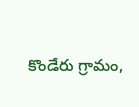కొండేరు గ్రామం,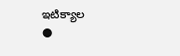ఇటిక్యాల
●